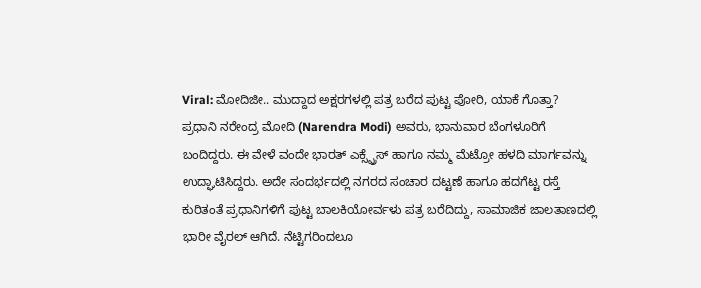Viral: ಮೋದಿಜೀ.. ಮುದ್ದಾದ ಅಕ್ಷರಗಳಲ್ಲಿ ಪತ್ರ ಬರೆದ ಪುಟ್ಟ ಪೋರಿ, ಯಾಕೆ ಗೊತ್ತಾ?
ಪ್ರಧಾನಿ ನರೇಂದ್ರ ಮೋದಿ (Narendra Modi) ಅವರು, ಭಾನುವಾರ ಬೆಂಗಳೂರಿಗೆ ಬಂದಿದ್ದರು. ಈ ವೇಳೆ ವಂದೇ ಭಾರತ್ ಎಕ್ಸ್ಪ್ರೆಸ್ ಹಾಗೂ ನಮ್ಮ ಮೆಟ್ರೋ ಹಳದಿ ಮಾರ್ಗವನ್ನು ಉದ್ಘಾಟಿಸಿದ್ದರು. ಅದೇ ಸಂದರ್ಭದಲ್ಲಿ ನಗರದ ಸಂಚಾರ ದಟ್ಟಣೆ ಹಾಗೂ ಹದಗೆಟ್ಟ ರಸ್ತೆ ಕುರಿತಂತೆ ಪ್ರಧಾನಿಗಳಿಗೆ ಪುಟ್ಟ ಬಾಲಕಿಯೋರ್ವಳು ಪತ್ರ ಬರೆದಿದ್ದು, ಸಾಮಾಜಿಕ ಜಾಲತಾಣದಲ್ಲಿ ಭಾರೀ ವೈರಲ್ ಆಗಿದೆ. ನೆಟ್ಟಿಗರಿಂದಲೂ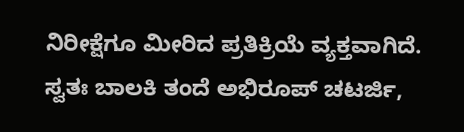ನಿರೀಕ್ಷೆಗೂ ಮೀರಿದ ಪ್ರತಿಕ್ರಿಯೆ ವ್ಯಕ್ತವಾಗಿದೆ.
ಸ್ವತಃ ಬಾಲಕಿ ತಂದೆ ಅಭಿರೂಪ್ ಚಟರ್ಜಿ,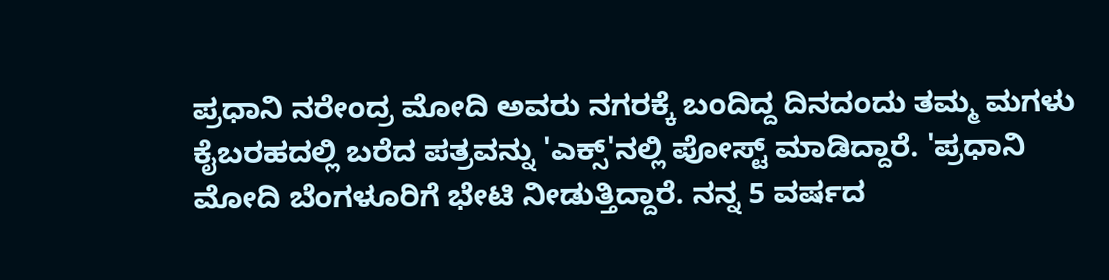ಪ್ರಧಾನಿ ನರೇಂದ್ರ ಮೋದಿ ಅವರು ನಗರಕ್ಕೆ ಬಂದಿದ್ದ ದಿನದಂದು ತಮ್ಮ ಮಗಳು ಕೈಬರಹದಲ್ಲಿ ಬರೆದ ಪತ್ರವನ್ನು 'ಎಕ್ಸ್'ನಲ್ಲಿ ಪೋಸ್ಟ್ ಮಾಡಿದ್ದಾರೆ. 'ಪ್ರಧಾನಿ ಮೋದಿ ಬೆಂಗಳೂರಿಗೆ ಭೇಟಿ ನೀಡುತ್ತಿದ್ದಾರೆ. ನನ್ನ 5 ವರ್ಷದ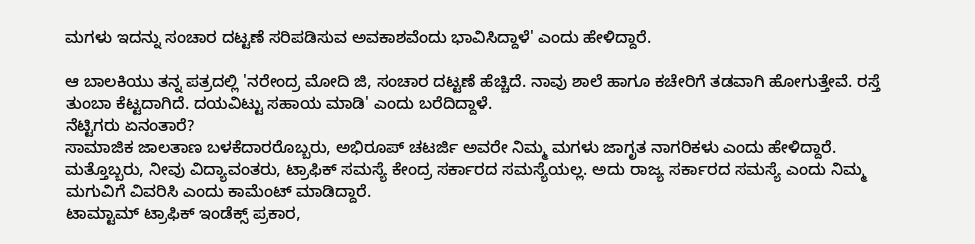ಮಗಳು ಇದನ್ನು ಸಂಚಾರ ದಟ್ಟಣೆ ಸರಿಪಡಿಸುವ ಅವಕಾಶವೆಂದು ಭಾವಿಸಿದ್ದಾಳೆ' ಎಂದು ಹೇಳಿದ್ದಾರೆ.

ಆ ಬಾಲಕಿಯು ತನ್ನ ಪತ್ರದಲ್ಲಿ 'ನರೇಂದ್ರ ಮೋದಿ ಜಿ, ಸಂಚಾರ ದಟ್ಟಣೆ ಹೆಚ್ಚಿದೆ. ನಾವು ಶಾಲೆ ಹಾಗೂ ಕಚೇರಿಗೆ ತಡವಾಗಿ ಹೋಗುತ್ತೇವೆ. ರಸ್ತೆ ತುಂಬಾ ಕೆಟ್ಟದಾಗಿದೆ. ದಯವಿಟ್ಟು ಸಹಾಯ ಮಾಡಿ' ಎಂದು ಬರೆದಿದ್ದಾಳೆ.
ನೆಟ್ಟಿಗರು ಏನಂತಾರೆ?
ಸಾಮಾಜಿಕ ಜಾಲತಾಣ ಬಳಕೆದಾರರೊಬ್ಬರು, ಅಭಿರೂಪ್ ಚಟರ್ಜಿ ಅವರೇ ನಿಮ್ಮ ಮಗಳು ಜಾಗೃತ ನಾಗರಿಕಳು ಎಂದು ಹೇಳಿದ್ದಾರೆ. ಮತ್ತೊಬ್ಬರು, ನೀವು ವಿದ್ಯಾವಂತರು, ಟ್ರಾಫಿಕ್ ಸಮಸ್ಯೆ ಕೇಂದ್ರ ಸರ್ಕಾರದ ಸಮಸ್ಯೆಯಲ್ಲ. ಅದು ರಾಜ್ಯ ಸರ್ಕಾರದ ಸಮಸ್ಯೆ ಎಂದು ನಿಮ್ಮ ಮಗುವಿಗೆ ವಿವರಿಸಿ ಎಂದು ಕಾಮೆಂಟ್ ಮಾಡಿದ್ದಾರೆ.
ಟಾಮ್ಟಾಮ್ ಟ್ರಾಫಿಕ್ ಇಂಡೆಕ್ಸ್ ಪ್ರಕಾರ,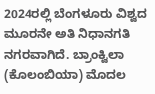2024ರಲ್ಲಿ ಬೆಂಗಳೂರು ವಿಶ್ವದ ಮೂರನೇ ಅತಿ ನಿಧಾನಗತಿ ನಗರವಾಗಿದೆ. ಬ್ರಾಂಕ್ವಿಲಾ (ಕೊಲಂಬಿಯಾ) ಮೊದಲ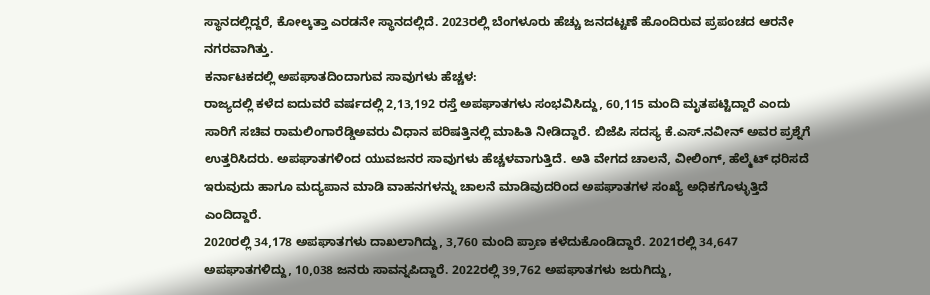ಸ್ಥಾನದಲ್ಲಿದ್ದರೆ, ಕೋಲ್ಕತ್ತಾ ಎರಡನೇ ಸ್ಥಾನದಲ್ಲಿದೆ. 2023ರಲ್ಲಿ ಬೆಂಗಳೂರು ಹೆಚ್ಚು ಜನದಟ್ಟಣೆ ಹೊಂದಿರುವ ಪ್ರಪಂಚದ ಆರನೇ ನಗರವಾಗಿತ್ತು.
ಕರ್ನಾಟಕದಲ್ಲಿ ಅಪಘಾತದಿಂದಾಗುವ ಸಾವುಗಳು ಹೆಚ್ಚಳ:
ರಾಜ್ಯದಲ್ಲಿ ಕಳೆದ ಐದುವರೆ ವರ್ಷದಲ್ಲಿ 2,13,192 ರಸ್ತೆ ಅಪಘಾತಗಳು ಸಂಭವಿಸಿದ್ದು, 60,115 ಮಂದಿ ಮೃತಪಟ್ಟಿದ್ದಾರೆ ಎಂದು ಸಾರಿಗೆ ಸಚಿವ ರಾಮಲಿಂಗಾರೆಡ್ಡಿಅವರು ವಿಧಾನ ಪರಿಷತ್ತಿನಲ್ಲಿ ಮಾಹಿತಿ ನೀಡಿದ್ದಾರೆ. ಬಿಜೆಪಿ ಸದಸ್ಯ ಕೆ.ಎಸ್.ನವೀನ್ ಅವರ ಪ್ರಶ್ನೆಗೆ ಉತ್ತರಿಸಿದರು. ಅಪಘಾತಗಳಿಂದ ಯುವಜನರ ಸಾವುಗಳು ಹೆಚ್ಚಳವಾಗುತ್ತಿದೆ. ಅತಿ ವೇಗದ ಚಾಲನೆ, ವೀಲಿಂಗ್, ಹೆಲ್ಮೆಟ್ ಧರಿಸದೆ ಇರುವುದು ಹಾಗೂ ಮದ್ಯಪಾನ ಮಾಡಿ ವಾಹನಗಳನ್ನು ಚಾಲನೆ ಮಾಡಿವುದರಿಂದ ಅಪಘಾತಗಳ ಸಂಖ್ಯೆ ಅಧಿಕಗೊಳ್ಳುತ್ತಿದೆ ಎಂದಿದ್ದಾರೆ.
2020ರಲ್ಲಿ 34,178 ಅಪಘಾತಗಳು ದಾಖಲಾಗಿದ್ದು, 3,760 ಮಂದಿ ಪ್ರಾಣ ಕಳೆದುಕೊಂಡಿದ್ದಾರೆ. 2021ರಲ್ಲಿ 34,647 ಅಪಘಾತಗಳಿದ್ದು, 10,038 ಜನರು ಸಾವನ್ನಪಿದ್ದಾರೆ. 2022ರಲ್ಲಿ 39,762 ಅಪಘಾತಗಳು ಜರುಗಿದ್ದು,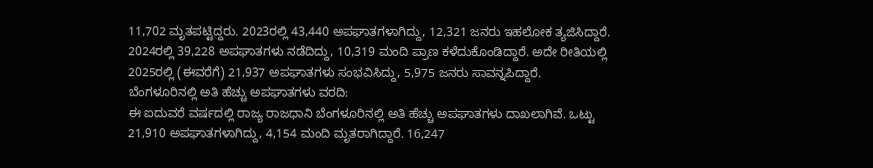11,702 ಮೃತಪಟ್ಟಿದ್ದರು. 2023ರಲ್ಲಿ 43,440 ಅಪಘಾತಗಳಾಗಿದ್ದು, 12,321 ಜನರು ಇಹಲೋಕ ತ್ಯಜಿಸಿದ್ದಾರೆ. 2024ರಲ್ಲಿ 39,228 ಅಪಘಾತಗಳು ನಡೆದಿದ್ದು, 10,319 ಮಂದಿ ಪ್ರಾಣ ಕಳೆದುಕೊಂಡಿದ್ದಾರೆ. ಅದೇ ರೀತಿಯಲ್ಲಿ 2025ರಲ್ಲಿ (ಈವರೆಗೆ) 21,937 ಅಪಘಾತಗಳು ಸಂಭವಿಸಿದ್ದು, 5,975 ಜನರು ಸಾವನ್ನಪಿದ್ದಾರೆ.
ಬೆಂಗಳೂರಿನಲ್ಲಿ ಅತಿ ಹೆಚ್ಚು ಅಪಘಾತಗಳು ವರದಿ:
ಈ ಐದುವರೆ ವರ್ಷದಲ್ಲಿ ರಾಜ್ಯ ರಾಜಧಾನಿ ಬೆಂಗಳೂರಿನಲ್ಲಿ ಅತಿ ಹೆಚ್ಚು ಅಪಘಾತಗಳು ದಾಖಲಾಗಿವೆ. ಒಟ್ಟು 21,910 ಅಪಘಾತಗಳಾಗಿದ್ದು, 4,154 ಮಂದಿ ಮೃತರಾಗಿದ್ದಾರೆ. 16,247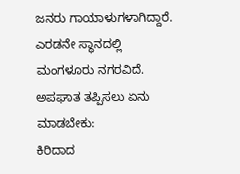ಜನರು ಗಾಯಾಳುಗಳಾಗಿದ್ದಾರೆ. ಎರಡನೇ ಸ್ಥಾನದಲ್ಲಿ ಮಂಗಳೂರು ನಗರವಿದೆ.
ಅಪಘಾತ ತಪ್ಪಿಸಲು ಏನು ಮಾಡಬೇಕು:
ಕಿರಿದಾದ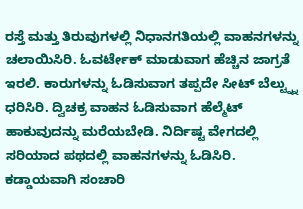ರಸ್ತೆ ಮತ್ತು ತಿರುವುಗಳಲ್ಲಿ ನಿಧಾನಗತಿಯಲ್ಲಿ ವಾಹನಗಳನ್ನು ಚಲಾಯಿಸಿರಿ. ಓವರ್ಟೇಕ್ ಮಾಡುವಾಗ ಹೆಚ್ಚಿನ ಜಾಗ್ರತೆ ಇರಲಿ. ಕಾರುಗಳನ್ನು ಓಡಿಸುವಾಗ ತಪ್ಪದೇ ಸೀಟ್ ಬೆಲ್ಟ್ನ್ನು ಧರಿಸಿರಿ. ದ್ವಿಚಕ್ರ ವಾಹನ ಓಡಿಸುವಾಗ ಹೆಲ್ಮೆಟ್ ಹಾಕುವುದನ್ನು ಮರೆಯಬೇಡಿ. ನಿರ್ದಿಷ್ಟ ವೇಗದಲ್ಲಿ ಸರಿಯಾದ ಪಥದಲ್ಲಿ ವಾಹನಗಳನ್ನು ಓಡಿಸಿರಿ. ಕಡ್ಡಾಯವಾಗಿ ಸಂಚಾರಿ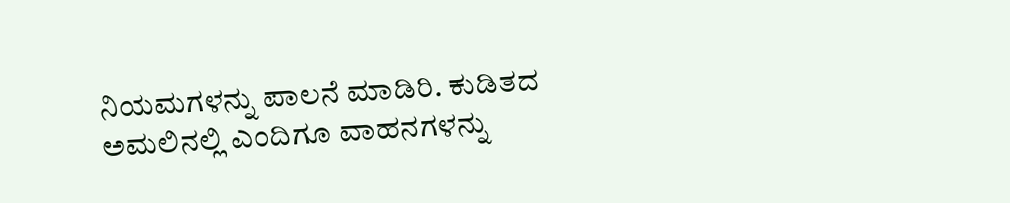ನಿಯಮಗಳನ್ನು ಪಾಲನೆ ಮಾಡಿರಿ. ಕುಡಿತದ ಅಮಲಿನಲ್ಲಿ ಎಂದಿಗೂ ವಾಹನಗಳನ್ನು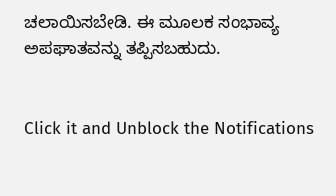ಚಲಾಯಿಸಬೇಡಿ. ಈ ಮೂಲಕ ಸಂಭಾವ್ಯ ಅಪಘಾತವನ್ನು ತಪ್ಪಿಸಬಹುದು.


Click it and Unblock the Notifications